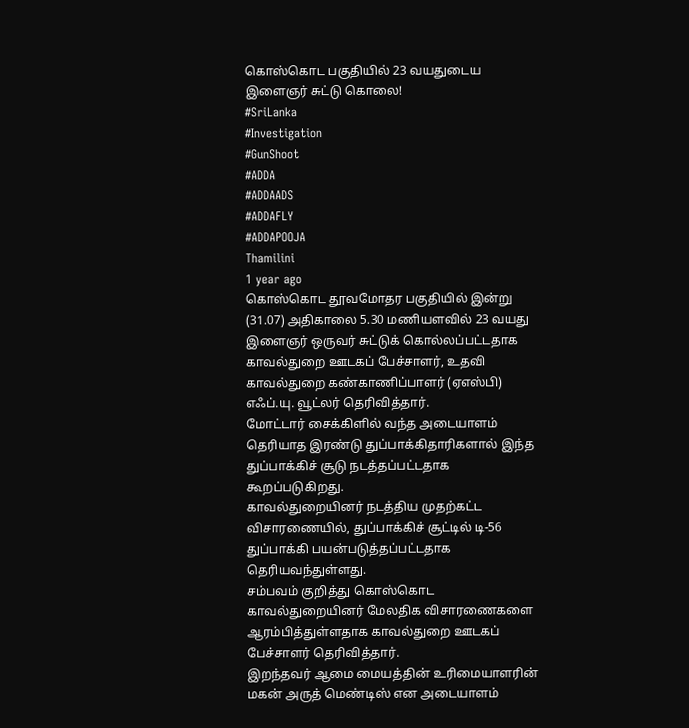கொஸ்கொட பகுதியில் 23 வயதுடைய இளைஞர் சுட்டு கொலை!
#SriLanka
#Investigation
#GunShoot
#ADDA
#ADDAADS
#ADDAFLY
#ADDAPOOJA
Thamilini
1 year ago
கொஸ்கொட தூவமோதர பகுதியில் இன்று (31.07) அதிகாலை 5.30 மணியளவில் 23 வயது இளைஞர் ஒருவர் சுட்டுக் கொல்லப்பட்டதாக காவல்துறை ஊடகப் பேச்சாளர், உதவி காவல்துறை கண்காணிப்பாளர் (ஏஎஸ்பி) எஃப்.யு. வூட்லர் தெரிவித்தார்.
மோட்டார் சைக்கிளில் வந்த அடையாளம் தெரியாத இரண்டு துப்பாக்கிதாரிகளால் இந்த துப்பாக்கிச் சூடு நடத்தப்பட்டதாக கூறப்படுகிறது.
காவல்துறையினர் நடத்திய முதற்கட்ட விசாரணையில், துப்பாக்கிச் சூட்டில் டி-56 துப்பாக்கி பயன்படுத்தப்பட்டதாக தெரியவந்துள்ளது.
சம்பவம் குறித்து கொஸ்கொட காவல்துறையினர் மேலதிக விசாரணைகளை ஆரம்பித்துள்ளதாக காவல்துறை ஊடகப் பேச்சாளர் தெரிவித்தார்.
இறந்தவர் ஆமை மையத்தின் உரிமையாளரின் மகன் அருத் மெண்டிஸ் என அடையாளம்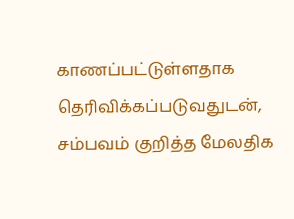காணப்பட்டுள்ளதாக தெரிவிக்கப்படுவதுடன், சம்பவம் குறித்த மேலதிக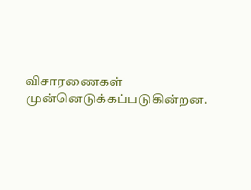விசாரணைகள் முன்னெடுக்கப்படுகின்றன.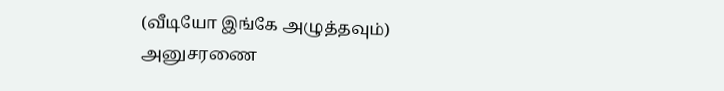(வீடியோ இங்கே அழுத்தவும்)
அனுசரணை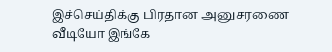இச்செய்திக்கு பிரதான அனுசரணை
வீடியோ இங்கே